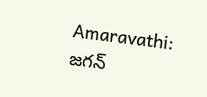Amaravathi: జగన్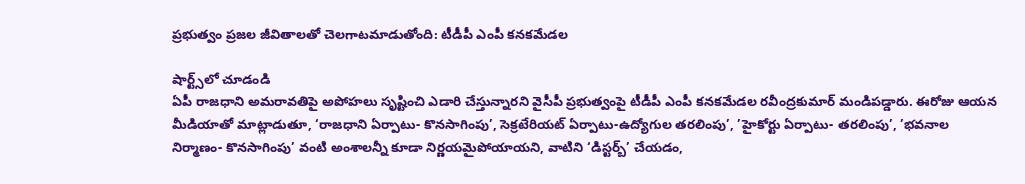ప్రభుత్వం ప్రజల జీవితాలతో చెలగాటమాడుతోంది: టీడీపీ ఎంపీ కనకమేడల

షార్ట్స్‌లో చూడండి
ఏపీ రాజధాని అమరావతిపై అపోహలు సృష్టించి ఎడారి చేస్తున్నారని వైసీపీ ప్రభుత్వంపై టీడీపీ ఎంపీ కనకమేడల రవీంద్రకుమార్ మండిపడ్డారు. ఈరోజు ఆయన మీడియాతో మాట్లాడుతూ, ‘రాజధాని ఏర్పాటు- కొనసాగింపు’, సెక్రటేరియట్ ఏర్పాటు-ఉద్యోగుల తరలింపు’, ’హైకోర్టు ఏర్పాటు- తరలింపు’, ’భవనాల నిర్మాణం- కొనసాగింపు’ వంటి అంశాలన్నీ కూడా నిర్ణయమైపోయాయని, వాటిని ‘డిస్టర్బ్’ చేయడం,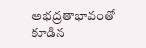అభద్రతాభావంతో కూడిన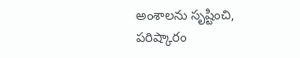అంశాలను సృష్టించి, పరిష్కారం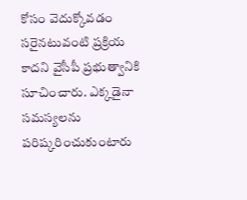కోసం వెదుక్కోవడం సరైనటువంటి ప్రక్రియ కాదని వైసీపీ ప్రభుత్వానికి సూచించారు. ఎక్కడైనా సమస్యలను పరిష్కరించుకుంటారు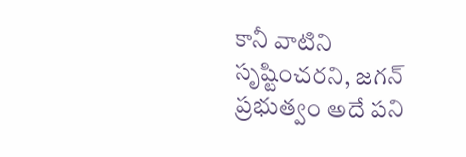కానీ వాటిని సృష్టించరని, జగన్ ప్రభుత్వం అదే పని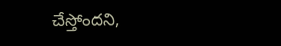చేస్తోందని,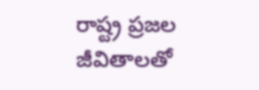రాష్ట్ర ప్రజల జీవితాలతో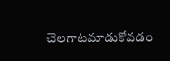చెలగాటమాడుకోవడం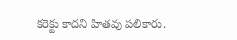కరెక్టు కాదని హితవు పలికారు.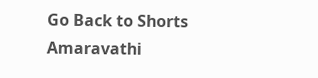Go Back to Shorts
Amaravathi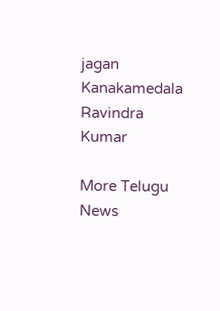jagan
Kanakamedala Ravindra Kumar

More Telugu News